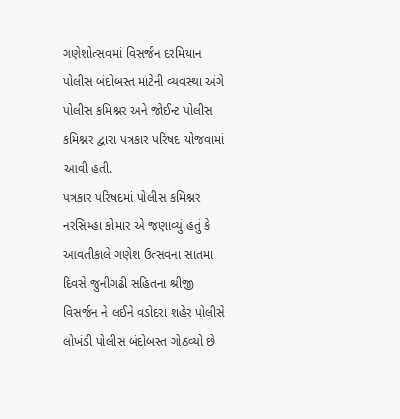ગણેશોત્સવમાં વિસર્જન દરમિયાન પોલીસ બંદોબસ્ત માટેની વ્યવસ્થા અંગે પોલીસ કમિશ્નર અને જોઈન્ટ પોલીસ કમિશ્નર દ્વારા પત્રકાર પરિષદ યોજવામાં આવી હતી.
પત્રકાર પરિષદમાં પોલીસ કમિશ્નર નરસિમ્હા કોમાર એ જણાવ્યું હતું કે આવતીકાલે ગણેશ ઉત્સવના સાતમા દિવસે જુનીગઢી સહિતના શ્રીજી વિસર્જન ને લઈને વડોદરા શહેર પોલીસે લોખંડી પોલીસ બંદોબસ્ત ગોઠવ્યો છે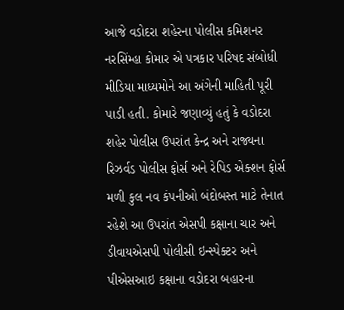આજે વડોદરા શહેરના પોલીસ કમિશનર નરસિંમ્હા કોમાર એ પત્રકાર પરિષદ સંબોધી મીડિયા માધ્યમોને આ અંગેની માહિતી પૂરી પાડી હતી. કોમારે જણાવ્યું હતું કે વડોદરા શહેર પોલીસ ઉપરાંત કેન્દ્ર અને રાજ્યના રિઝર્વડ પોલીસ ફોર્સ અને રેપિડ એક્શન ફોર્સ મળી કુલ નવ કંપનીઓ બંદોબસ્ત માટે તેનાત રહેશે આ ઉપરાંત એસપી કક્ષાના ચાર અને ડીવાયએસપી પોલીસી ઇન્સ્પેક્ટર અને પીએસઆઇ કક્ષાના વડોદરા બહારના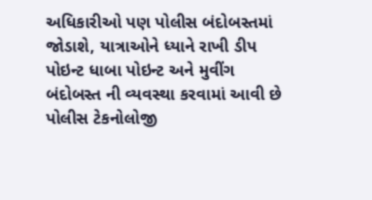અધિકારીઓ પણ પોલીસ બંદોબસ્તમાં જોડાશે, યાત્રાઓને ધ્યાને રાખી ડીપ પોઇન્ટ ધાબા પોઇન્ટ અને મુવીંગ બંદોબસ્ત ની વ્યવસ્થા કરવામાં આવી છે પોલીસ ટેકનોલોજી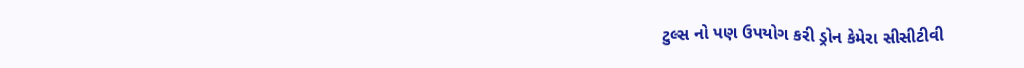ટુલ્સ નો પણ ઉપયોગ કરી ડ્રોન કેમેરા સીસીટીવી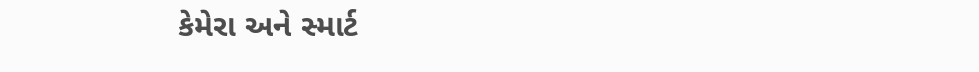કેમેરા અને સ્માર્ટ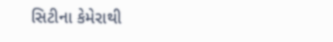સિટીના કેમેરાથી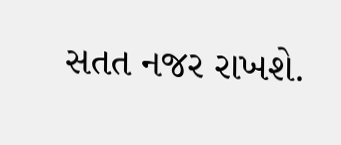સતત નજર રાખશે.